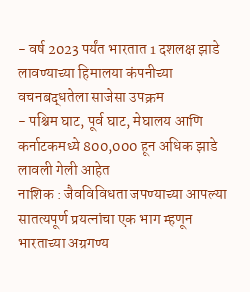- वर्ष 2023 पर्यंत भारतात 1 दशलक्ष झाडे लावण्याच्या हिमालया कंपनीच्या वचनबद्धतेला साजेसा उपक्रम
- पश्चिम घाट, पूर्व घाट, मेघालय आणि कर्नाटकमध्ये 800,000 हून अधिक झाडे लावली गेली आहेत
नाशिक : जैवविविधता जपण्याच्या आपल्या सातत्यपूर्ण प्रयत्नांचा एक भाग म्हणून भारताच्या अग्रगण्य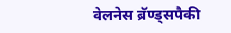वेलनेस ब्रॅण्ड्सपैकी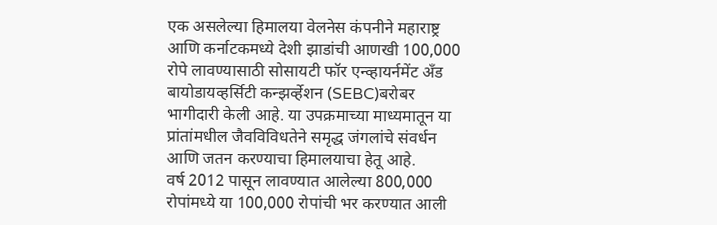एक असलेल्या हिमालया वेलनेस कंपनीने महाराष्ट्र आणि कर्नाटकमध्ये देशी झाडांची आणखी 100,000 रोपे लावण्यासाठी सोसायटी फॉर एन्व्हायर्नमेंट अँड बायोडायव्हर्सिटी कन्झर्व्हेशन (SEBC)बरोबर भागीदारी केली आहे. या उपक्रमाच्या माध्यमातून या प्रांतांमधील जैवविविधतेने समृद्ध जंगलांचे संवर्धन आणि जतन करण्याचा हिमालयाचा हेतू आहे.
वर्ष 2012 पासून लावण्यात आलेल्या 800,000 रोपांमध्ये या 100,000 रोपांची भर करण्यात आली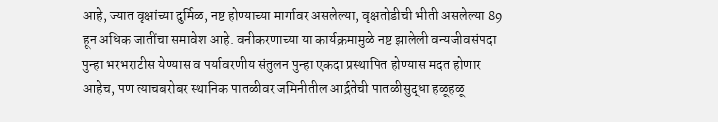आहे, ज्यात वृक्षांच्या दुर्मिळ, नष्ट होण्याच्या मार्गावर असलेल्या, वृक्षतोडीची भीती असलेल्या 89 हून अधिक जातींचा समावेश आहे. वनीकरणाच्या या कार्यक्रमामुळे नष्ट झालेली वन्यजीवसंपदा पुन्हा भरभराटीस येण्यास व पर्यावरणीय संतुलन पुन्हा एकदा प्रस्थापित होण्यास मदत होणार आहेच, पण त्याचबरोबर स्थानिक पातळीवर जमिनीतील आर्द्रतेची पातळीसुद्धा हळूहळू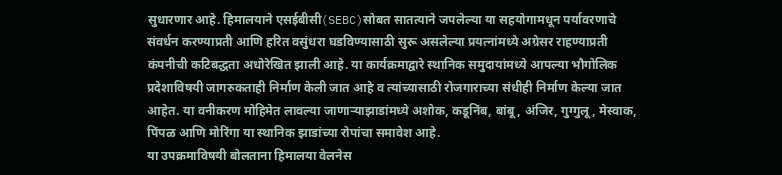सुधारणार आहे. हिमालयाने एसईबीसी(SEBC)सोबत सातत्याने जपलेल्या या सहयोगामधून पर्यावरणाचे संवर्धन करण्याप्रती आणि हरित वसुंधरा घडविण्यासाठी सुरू असलेल्या प्रयत्नांमध्ये अग्रेसर राहण्याप्रती कंपनीची कटिबद्धता अधोरेखित झाली आहे. या कार्यक्रमाद्वारे स्थानिक समुदायांमध्ये आपल्या भौगोलिक प्रदेशाविषयी जागरुकताही निर्माण केली जात आहे व त्यांच्यासाठी रोजगाराच्या संधीही निर्माण केल्या जात आहेत. या वनीकरण मोहिमेत लावल्या जाणाऱ्याझाडांमध्ये अशोक, कडूनिंब, बांबू, अंजिर, गुग्गुलू, मेस्वाक, पिंपळ आणि मोरिंगा या स्थानिक झाडांच्या रोपांचा समावेश आहे.
या उपक्रमाविषयी बोलताना हिमालया वेलनेस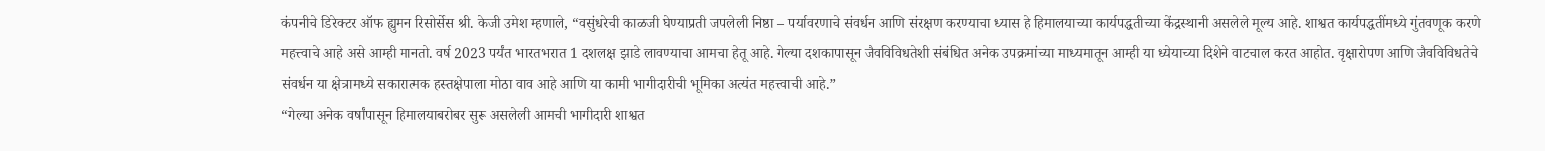कंपनीचे डिरेक्टर ऑफ ह्युमन रिसोर्सेस श्री. केजी उमेश म्हणाले, “वसुंधरेची काळजी घेण्याप्रती जपलेली निष्ठा – पर्यावरणाचे संवर्धन आणि संरक्षण करण्याचा ध्यास हे हिमालयाच्या कार्यपद्धतीच्या केंद्रस्थानी असलेले मूल्य आहे. शाश्वत कार्यपद्धतींमध्ये गुंतवणूक करणे महत्त्वाचे आहे असे आम्ही मानतो. वर्ष 2023 पर्यंत भारतभरात 1 दशलक्ष झाडे लावण्याचा आमचा हेतू आहे. गेल्या दशकापासून जैवविविधतेशी संबंधित अनेक उपक्रमांच्या माध्यमातून आम्ही या ध्येयाच्या दिशेने वाटचाल करत आहोत. वृक्षारोपण आणि जैवविविधतेचे संवर्धन या क्षेत्रामध्ये सकारात्मक हस्तक्षेपाला मोठा वाव आहे आणि या कामी भागीदारीची भूमिका अत्यंत महत्त्वाची आहे.”
“गेल्या अनेक वर्षांपासून हिमालयाबरोबर सुरू असलेली आमची भागीदारी शाश्वत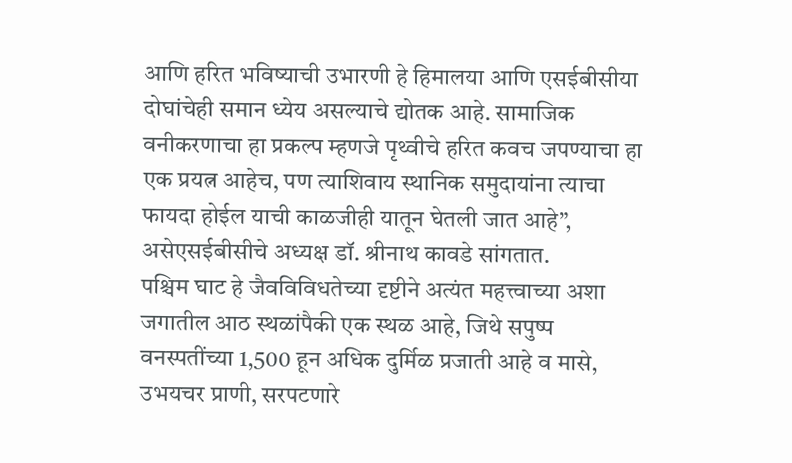आणि हरित भविष्याची उभारणी हे हिमालया आणि एसईबीसीया दोघांचेही समान ध्येय असल्याचे द्योतक आहे. सामाजिक वनीकरणाचा हा प्रकल्प म्हणजे पृथ्वीचे हरित कवच जपण्याचा हा एक प्रयत्न आहेच, पण त्याशिवाय स्थानिक समुदायांना त्याचा फायदा होईल याची काळजीही यातून घेतली जात आहे”, असेएसईबीसीचे अध्यक्ष डॉ. श्रीनाथ कावडे सांगतात.
पश्चिम घाट हे जैवविविधतेच्या दृष्टीने अत्यंत महत्त्वाच्या अशा जगातील आठ स्थळांपैकी एक स्थळ आहे, जिथे सपुष्प वनस्पतींच्या 1,500 हून अधिक दुर्मिळ प्रजाती आहे व मासे, उभयचर प्राणी, सरपटणारे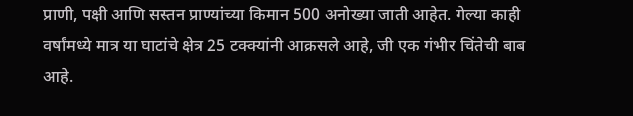प्राणी, पक्षी आणि सस्तन प्राण्यांच्या किमान 500 अनोख्या जाती आहेत. गेल्या काही वर्षांमध्ये मात्र या घाटांचे क्षेत्र 25 टक्क्यांनी आक्रसले आहे, जी एक गंभीर चिंतेची बाब आहे.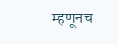म्हणूनच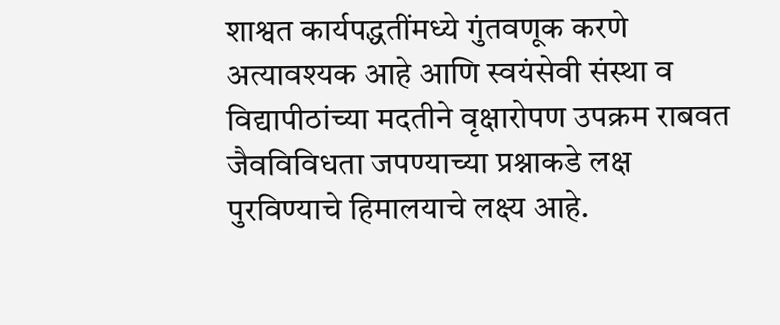शाश्वत कार्यपद्धतींमध्ये गुंतवणूक करणे अत्यावश्यक आहे आणि स्वयंसेवी संस्था व विद्यापीठांच्या मदतीने वृक्षारोपण उपक्रम राबवत जैवविविधता जपण्याच्या प्रश्नाकडे लक्ष पुरविण्याचे हिमालयाचे लक्ष्य आहे.